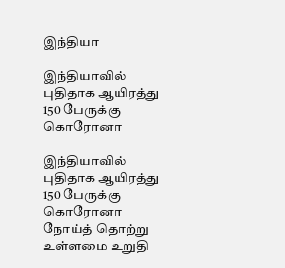இந்தியா

இந்தியாவில் புதிதாக ஆயிரத்து 150 பேருக்கு கொரோனா

இந்தியாவில் புதிதாக ஆயிரத்து 150 பேருக்கு கொரோனா நோய்த் தொற்று உள்ளமை உறுதி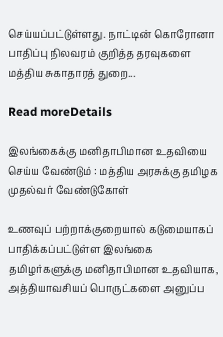செய்யப்பட்டுள்ளது. நாட்டின் கொரோனா பாதிப்பு நிலவரம் குறித்த தரவுகளை மத்திய சுகாதாரத் துறை...

Read moreDetails

இலங்கைக்கு மனிதாபிமான உதவியை செய்ய வேண்டும் : மத்திய அரசுக்கு தமிழக முதல்வர் வேண்டுகோள்

உணவுப் பற்றாக்குறையால் கடுமையாகப் பாதிக்கப்பட்டுள்ள இலங்கை தமிழர்களுக்கு மனிதாபிமான உதவியாக, அத்தியாவசியப் பொருட்களை அனுப்ப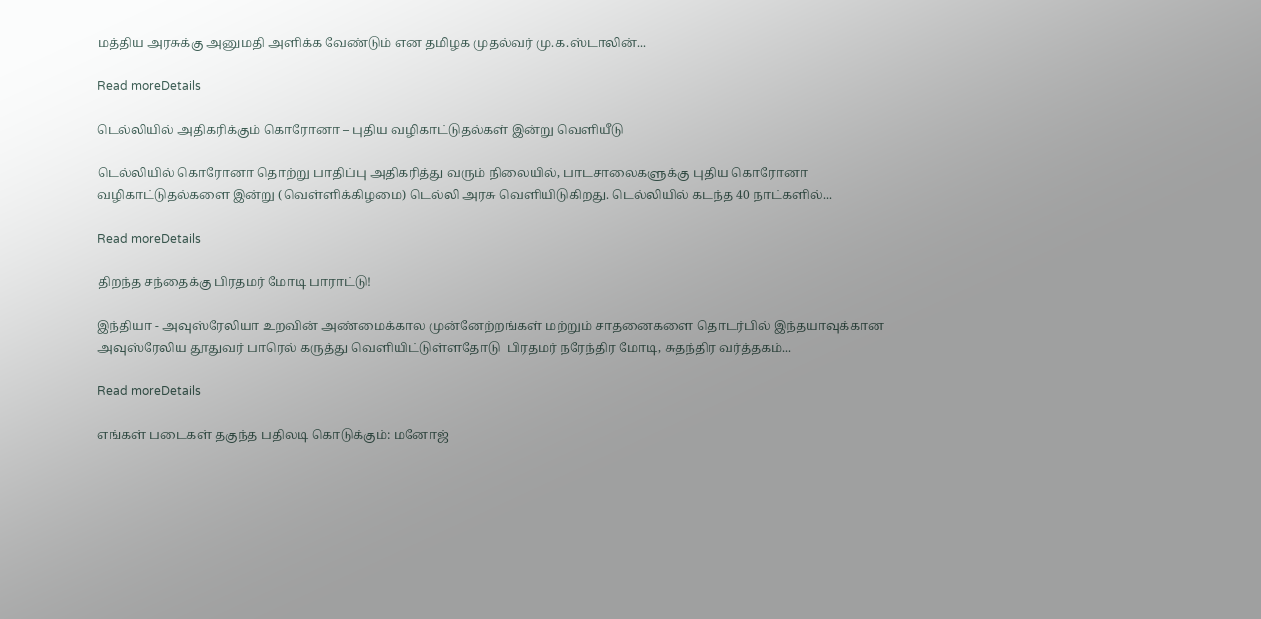மத்திய அரசுக்கு அனுமதி அளிக்க வேண்டும் என தமிழக முதல்வர் மு.க.ஸ்டாலின்...

Read moreDetails

டெல்லியில் அதிகரிக்கும் கொரோனா – புதிய வழிகாட்டுதல்கள் இன்று வெளியீடு

டெல்லியில் கொரோனா தொற்று பாதிப்பு அதிகரித்து வரும் நிலையில், பாடசாலைகளுக்கு புதிய கொரோனா வழிகாட்டுதல்களை இன்று (வெள்ளிக்கிழமை) டெல்லி அரசு வெளியிடுகிறது. டெல்லியில் கடந்த 40 நாட்களில்...

Read moreDetails

திறந்த சந்தைக்கு பிரதமர் மோடி பாராட்டு!

இந்தியா - அவுஸ்ரேலியா உறவின் அண்மைக்கால முன்னேற்றங்கள் மற்றும் சாதனைகளை தொடர்பில் இந்தயாவுக்கான அவுஸ்ரேலிய தூதுவர் பாரெல் கருத்து வெளியிட்டுள்ளதோடு  பிரதமர் நரேந்திர மோடி, சுதந்திர வர்த்தகம்...

Read moreDetails

எங்கள் படைகள் தகுந்த பதிலடி கொடுக்கும்: மனோஜ்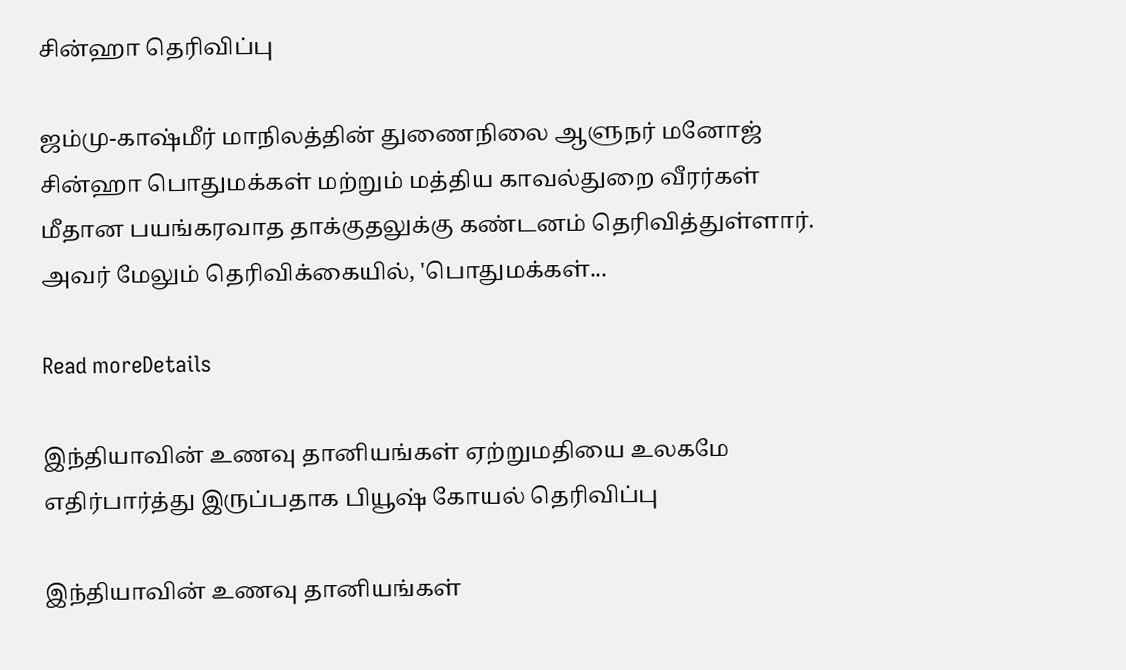சின்ஹா தெரிவிப்பு

ஜம்மு-காஷ்மீர் மாநிலத்தின் துணைநிலை ஆளுநர் மனோஜ் சின்ஹா பொதுமக்கள் மற்றும் மத்திய காவல்துறை வீரர்கள் மீதான பயங்கரவாத தாக்குதலுக்கு கண்டனம் தெரிவித்துள்ளார். அவர் மேலும் தெரிவிக்கையில், 'பொதுமக்கள்...

Read moreDetails

இந்தியாவின் உணவு தானியங்கள் ஏற்றுமதியை உலகமே எதிர்பார்த்து இருப்பதாக பியூஷ் கோயல் தெரிவிப்பு

இந்தியாவின் உணவு தானியங்கள்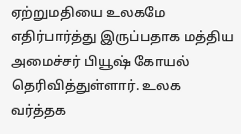ஏற்றுமதியை உலகமே எதிர்பார்த்து இருப்பதாக மத்திய அமைச்சர் பியூஷ் கோயல் தெரிவித்துள்ளார். உலக வர்த்தக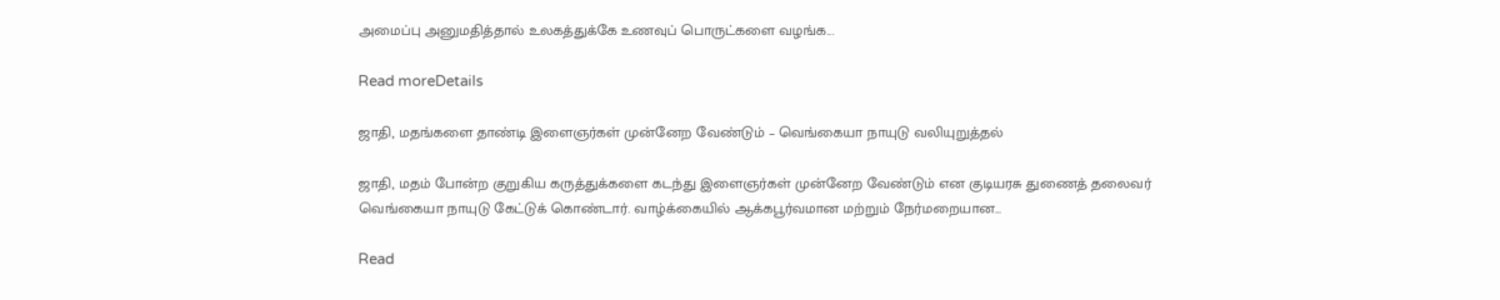அமைப்பு அனுமதித்தால் உலகத்துக்கே உணவுப் பொருட்களை வழங்க...

Read moreDetails

ஜாதி, மதங்களை தாண்டி இளைஞர்கள் முன்னேற வேண்டும் – வெங்கையா நாயுடு வலியுறுத்தல்

ஜாதி, மதம் போன்ற குறுகிய கருத்துக்களை கடந்து இளைஞர்கள் முன்னேற வேண்டும் என குடியரசு துணைத் தலைவர் வெங்கையா நாயுடு கேட்டுக் கொண்டார். வாழ்க்கையில் ஆக்கபூர்வமான மற்றும் நேர்மறையான...

Read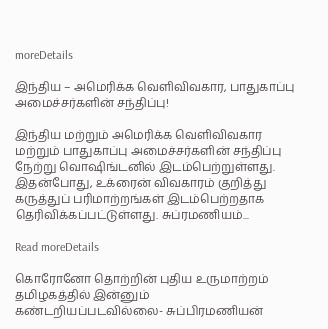moreDetails

இந்திய – அமெரிக்க வெளிவிவகார, பாதுகாப்பு அமைச்சர்களின் சந்திப்பு!

இந்திய மற்றும் அமெரிக்க வெளிவிவகார மற்றும் பாதுகாப்பு அமைச்சர்களின் சந்திப்பு நேற்று வொஷிங்டனில் இடம்பெற்றுள்ளது. இதன்போது, உக்ரைன் விவகாரம் குறித்து கருத்துப் பரிமாற்றங்கள் இடம்பெற்றதாக தெரிவிக்கப்பட்டுள்ளது. சுப்ரமணியம்...

Read moreDetails

கொரோனோ தொற்றின் புதிய உருமாற்றம் தமிழகத்தில் இன்னும் கண்டறியப்படவில்லை- சுப்பிரமணியன்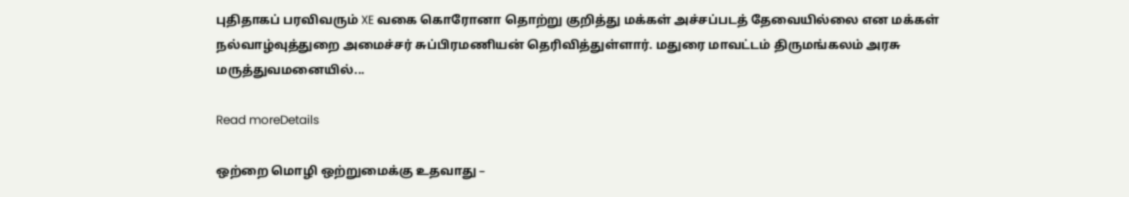புதிதாகப் பரவிவரும் XE வகை கொரோனா தொற்று குறித்து மக்கள் அச்சப்படத் தேவையில்லை என மக்கள் நல்வாழ்வுத்துறை அமைச்சர் சுப்பிரமணியன் தெரிவித்துள்ளார். மதுரை மாவட்டம் திருமங்கலம் அரசு மருத்துவமனையில்...

Read moreDetails

ஒற்றை மொழி ஒற்றுமைக்கு உதவாது –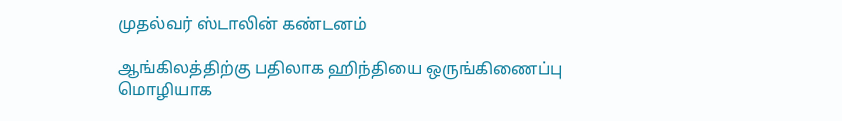முதல்வர் ஸ்டாலின் கண்டனம்

ஆங்கிலத்திற்கு பதிலாக ஹிந்தியை ஒருங்கிணைப்பு மொழியாக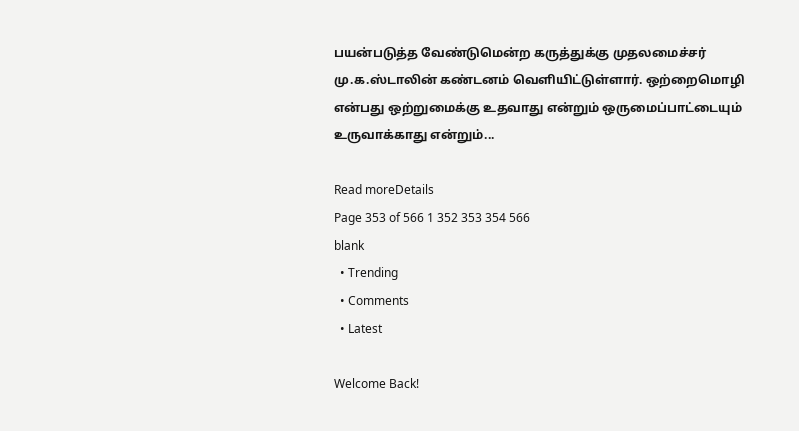பயன்படுத்த வேண்டுமென்ற கருத்துக்கு முதலமைச்சர் மு.க.ஸ்டாலின் கண்டனம் வெளியிட்டுள்ளார். ஒற்றைமொழி என்பது ஒற்றுமைக்கு உதவாது என்றும் ஒருமைப்பாட்டையும் உருவாக்காது என்றும்...

Read moreDetails
Page 353 of 566 1 352 353 354 566
blank
  • Trending
  • Comments
  • Latest

Welcome Back!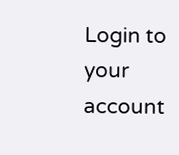Login to your account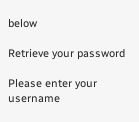below

Retrieve your password

Please enter your username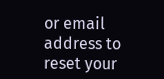or email address to reset your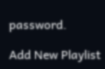password.

Add New Playlist